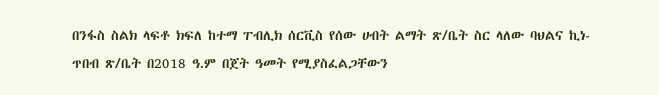በንፋስ ስልክ ላፍቶ ክፍለ ከተማ ፐብሊክ ሰርቪስ የሰው ሀብት ልማት ጽ/ቤት ስር ላለው ባህልና ኪነ- ጥበብ ጽ/ቤት በ2018 ዓ.ም በጀት ዓመት የሚያስፈልጋቸውን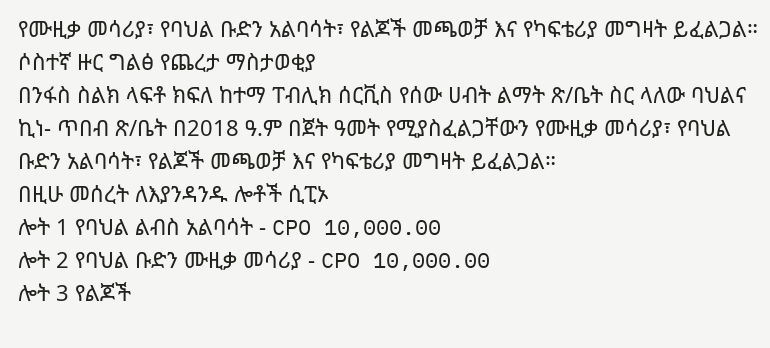የሙዚቃ መሳሪያ፣ የባህል ቡድን አልባሳት፣ የልጆች መጫወቻ እና የካፍቴሪያ መግዛት ይፈልጋል።
ሶስተኛ ዙር ግልፅ የጨረታ ማስታወቂያ
በንፋስ ስልክ ላፍቶ ክፍለ ከተማ ፐብሊክ ሰርቪስ የሰው ሀብት ልማት ጽ/ቤት ስር ላለው ባህልና ኪነ- ጥበብ ጽ/ቤት በ2018 ዓ.ም በጀት ዓመት የሚያስፈልጋቸውን የሙዚቃ መሳሪያ፣ የባህል ቡድን አልባሳት፣ የልጆች መጫወቻ እና የካፍቴሪያ መግዛት ይፈልጋል።
በዚሁ መሰረት ለእያንዳንዱ ሎቶች ሲፒኦ
ሎት 1 የባህል ልብስ አልባሳት - CPO 10,000.00
ሎት 2 የባህል ቡድን ሙዚቃ መሳሪያ - CPO 10,000.00
ሎት 3 የልጆች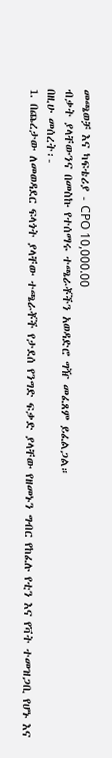መጫወቻ እና ካፍቴሪያ - CPO 10,000.00
ብቃት ያላቸውንና በመስኩ የተሰማሩ ተጫራቾችን አወዳድሮ ግዥ መፈጸም ይፈልጋል።
በዚሁ መሰረት፡-
1. በጨረታው ለመወዳደር ፍላጎት ያላቸው ተጫራቾች የታደሰ የንግድ ፍቃድ ያላቸው የዘመኑን ግብር የከፈሉ የቲን እና የቫት ተመዝጋቢ የሆኑ እና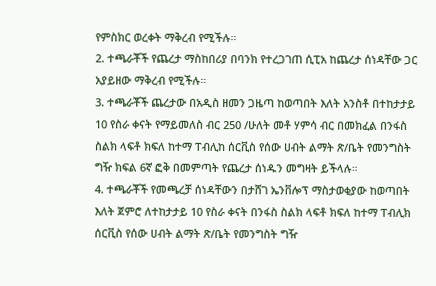የምስክር ወረቀት ማቅረብ የሚችሉ።
2. ተጫራቾች የጨረታ ማስከበሪያ በባንክ የተረጋገጠ ሲፒአ ከጨረታ ሰነዳቸው ጋር አያይዘው ማቅረብ የሚችሉ።
3. ተጫራቾች ጨረታው በአዲስ ዘመን ጋዜጣ ከወጣበት እለት አንስቶ በተከታታይ 10 የስራ ቀናት የማይመለስ ብር 250 /ሁለት መቶ ሃምሳ ብር በመክፈል በንፋስ ስልክ ላፍቶ ክፍለ ከተማ ፐብሊከ ሰርቪስ የሰው ሀብት ልማት ጽ/ቤት የመንግስት ግዥ ክፍል 6ኛ ፎቅ በመምጣት የጨረታ ሰነዱን መግዛት ይችላሉ።
4. ተጫራቾች የመጫረቻ ሰነዳቸውን በታሸገ ኤንቨሎፕ ማስታወቂያው ከወጣበት እለት ጀምሮ ለተከታታይ 10 የስራ ቀናት በንፋስ ስልክ ላፍቶ ክፍለ ከተማ ፐብሊክ ሰርቪስ የሰው ሀብት ልማት ጽ/ቤት የመንግስት ግዥ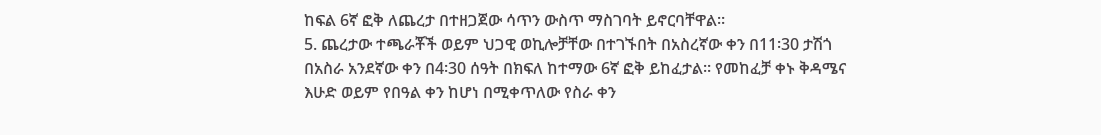ከፍል 6ኛ ፎቅ ለጨረታ በተዘጋጀው ሳጥን ውስጥ ማስገባት ይኖርባቸዋል።
5. ጨረታው ተጫራቾች ወይም ህጋዊ ወኪሎቻቸው በተገኙበት በአስረኛው ቀን በ11፡30 ታሽጎ በአስራ አንደኛው ቀን በ4፡30 ሰዓት በክፍለ ከተማው 6ኛ ፎቅ ይከፈታል። የመከፈቻ ቀኑ ቅዳሜና እሁድ ወይም የበዓል ቀን ከሆነ በሚቀጥለው የስራ ቀን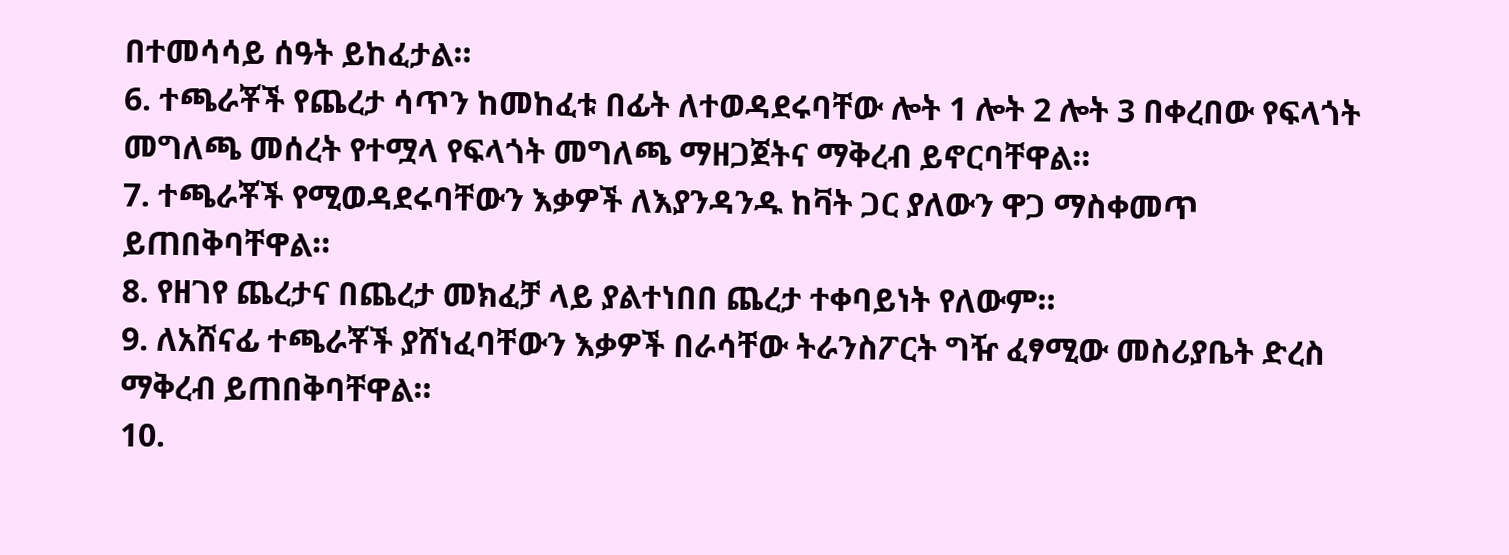በተመሳሳይ ሰዓት ይከፈታል።
6. ተጫራቾች የጨረታ ሳጥን ከመከፈቱ በፊት ለተወዳደሩባቸው ሎት 1 ሎት 2 ሎት 3 በቀረበው የፍላጎት መግለጫ መሰረት የተሟላ የፍላጎት መግለጫ ማዘጋጀትና ማቅረብ ይኖርባቸዋል።
7. ተጫራቾች የሚወዳደሩባቸውን እቃዎች ለእያንዳንዱ ከቫት ጋር ያለውን ዋጋ ማስቀመጥ ይጠበቅባቸዋል።
8. የዘገየ ጨረታና በጨረታ መክፈቻ ላይ ያልተነበበ ጨረታ ተቀባይነት የለውም።
9. ለአሸናፊ ተጫራቾች ያሸነፈባቸውን እቃዎች በራሳቸው ትራንስፖርት ግዥ ፈፃሚው መስሪያቤት ድረስ ማቅረብ ይጠበቅባቸዋል።
10.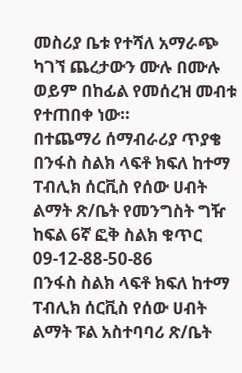መስሪያ ቤቱ የተሻለ አማራጭ ካገኘ ጨረታውን ሙሉ በሙሉ ወይም በከፊል የመሰረዝ መብቱ የተጠበቀ ነው።
በተጨማሪ ሰማብራሪያ ጥያቄ በንፋስ ስልክ ላፍቶ ክፍለ ከተማ ፐብሊክ ሰርቪስ የሰው ሀብት ልማት ጽ/ቤት የመንግስት ግዥ ከፍል 6ኛ ፎቅ ስልክ ቁጥር 09-12-88-50-86
በንፋስ ስልክ ላፍቶ ክፍለ ከተማ ፐብሊክ ሰርቪስ የሰው ሀብት ልማት ፑል አስተባባሪ ጽ/ቤት